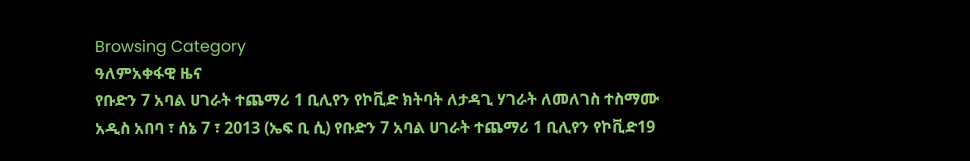Browsing Category
ዓለምአቀፋዊ ዜና
የቡድን 7 አባል ሀገራት ተጨማሪ 1 ቢሊየን የኮቪድ ክትባት ለታዳጊ ሃገራት ለመለገስ ተስማሙ
አዲስ አበባ ፣ ሰኔ 7 ፣ 2013 (ኤፍ ቢ ሲ) የቡድን 7 አባል ሀገራት ተጨማሪ 1 ቢሊየን የኮቪድ19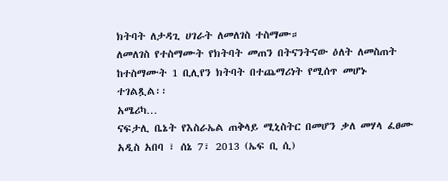ክትባት ለታዳጊ ሀገራት ለመለገስ ተስማሙ።
ለመለገስ የተስማሙት የክትባት መጠን በትናንትናው ዕለት ለመስጠት ከተስማሙት 1 ቢሊየን ክትባት በተጨማሪነት የሚሰጥ መሆኑ ተገልጿል፡፡
አሜሪካ…
ናፍታሊ ቤኔት የእስራኤል ጠቅላይ ሚኒስትር በመሆን ቃለ መሃላ ፈፀሙ
አዲስ አበባ ፣ ሰኔ 7፣ 2013 (ኤፍ ቢ ሲ)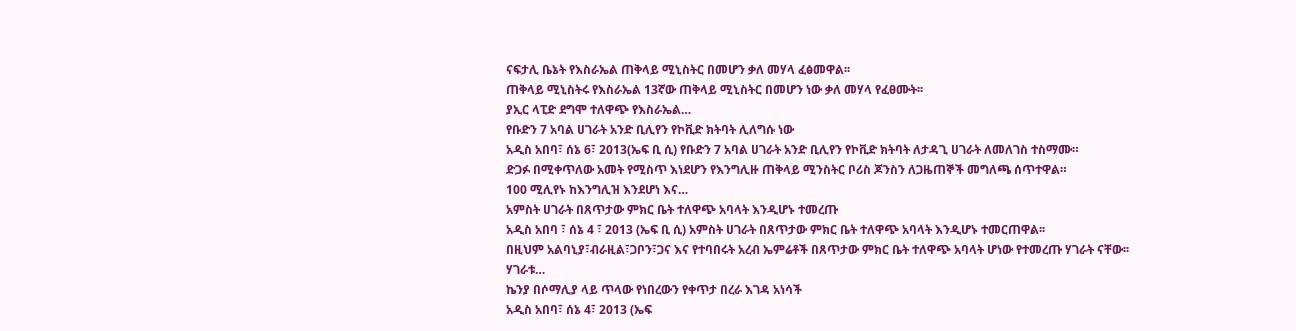ናፍታሊ ቤኔት የእስራኤል ጠቅላይ ሚኒስትር በመሆን ቃለ መሃላ ፈፅመዋል፡፡
ጠቅላይ ሚኒስትሩ የእስራኤል 13ኛው ጠቅላይ ሚኒስትር በመሆን ነው ቃለ መሃላ የፈፀሙት፡፡
ያኢር ላፒድ ደግሞ ተለዋጭ የእስራኤል…
የቡድን 7 አባል ሀገራት አንድ ቢሊየን የኮቪድ ክትባት ሊለግሱ ነው
አዲስ አበባ፣ ሰኔ 6፣ 2013(ኤፍ ቢ ሲ) የቡድን 7 አባል ሀገራት አንድ ቢሊየን የኮቪድ ክትባት ለታዳጊ ሀገራት ለመለገስ ተስማሙ።
ድጋፉ በሚቀጥለው አመት የሚስጥ እነደሆን የእንግሊዙ ጠቅላይ ሚንስትር ቦሪስ ጆንስን ለጋዜጠኞች መግለጫ ሰጥተዋል።
100 ሚሊየኑ ከእንግሊዝ እንደሆነ እና…
አምስት ሀገራት በጸጥታው ምክር ቤት ተለዋጭ አባላት እንዲሆኑ ተመረጡ
አዲስ አበባ ፣ ሰኔ 4 ፣ 2013 (ኤፍ ቢ ሲ) አምስት ሀገራት በጸጥታው ምክር ቤት ተለዋጭ አባላት እንዲሆኑ ተመርጠዋል፡፡
በዚህም አልባኒያ፣ብራዚል፣ጋቦን፣ጋና እና የተባበሩት አረብ ኤምሬቶች በጸጥታው ምክር ቤት ተለዋጭ አባላት ሆነው የተመረጡ ሃገራት ናቸው፡፡
ሃገራቱ…
ኬንያ በሶማሊያ ላይ ጥላው የነበረውን የቀጥታ በረራ እገዳ አነሳች
አዲስ አበባ፣ ሰኔ 4፣ 2013 (ኤፍ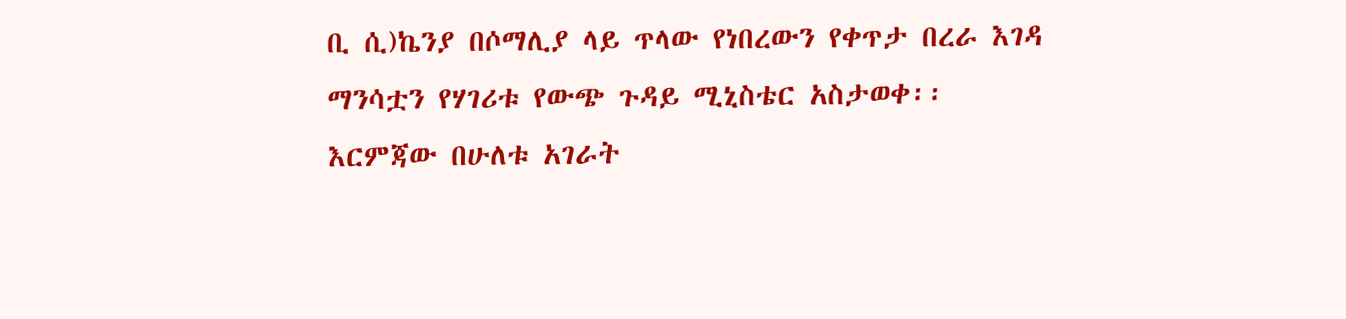ቢ ሲ)ኬንያ በሶማሊያ ላይ ጥላው የነበረውን የቀጥታ በረራ እገዳ ማንሳቷን የሃገሪቱ የውጭ ጉዳይ ሚኒስቴር አስታወቀ፡፡
እርምጃው በሁለቱ አገራት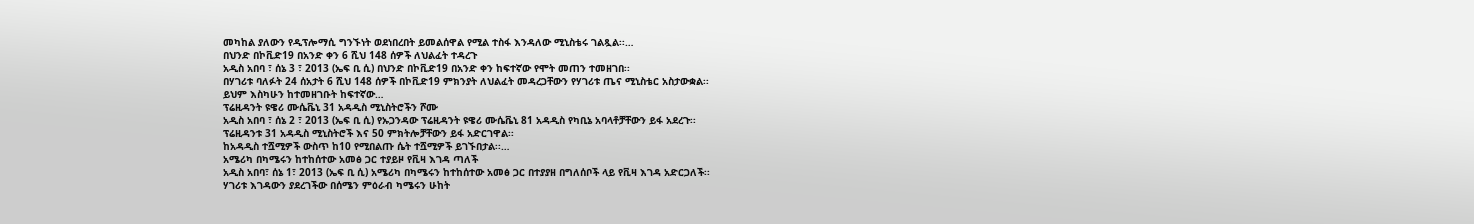መካከል ያለውን የዲፕሎማሲ ግንኙነት ወደነበረበት ይመልሰዋል የሚል ተስፋ እንዳለው ሚኒስቴሩ ገልጿል፡፡…
በህንድ በኮቪድ19 በአንድ ቀን 6 ሺህ 148 ሰዎች ለህልፈት ተዳረጉ
አዲስ አበባ ፣ ሰኔ 3 ፣ 2013 (ኤፍ ቢ ሲ) በህንድ በኮቪድ19 በአንድ ቀን ከፍተኛው የሞት መጠን ተመዘገበ፡፡
በሃገሪቱ ባለፉት 24 ሰአታት 6 ሺህ 148 ሰዎች በኮቪድ19 ምክንያት ለህልፈት መዳረጋቸውን የሃገሪቱ ጤና ሚኒስቴር አስታውቋል፡፡
ይህም እስካሁን ከተመዘገቡት ከፍተኛው…
ፕሬዚዳንት ዩዌሪ ሙሴቬኒ 31 አዳዲስ ሚኒስትሮችን ሾሙ
አዲስ አበባ ፣ ሰኔ 2 ፣ 2013 (ኤፍ ቢ ሲ) የኡጋንዳው ፕሬዚዳንት ዩዌሪ ሙሴቬኒ 81 አዳዲስ የካቢኔ አባላቶቻቸውን ይፋ አደረጉ፡፡
ፕሬዚዳንቱ 31 አዳዲስ ሚኒስትሮች እና 50 ምክትሎቻቸውን ይፋ አድርገዋል፡፡
ከአዳዲስ ተሿሚዎች ውስጥ ከ10 የሚበልጡ ሴት ተሿሚዎች ይገኙበታል፡፡…
አሜሪካ በካሜሩን ከተከሰተው አመፅ ጋር ተያይዞ የቪዛ እገዳ ጣለች
አዲስ አበባ፣ ሰኔ 1፣ 2013 (ኤፍ ቢ ሲ) አሜሪካ በካሜሩን ከተከሰተው አመፅ ጋር በተያያዘ በግለሰቦች ላይ የቪዛ እገዳ አድርጋለች፡፡
ሃገሪቱ እገዳውን ያደረገችው በሰሜን ምዕራብ ካሜሩን ሁከት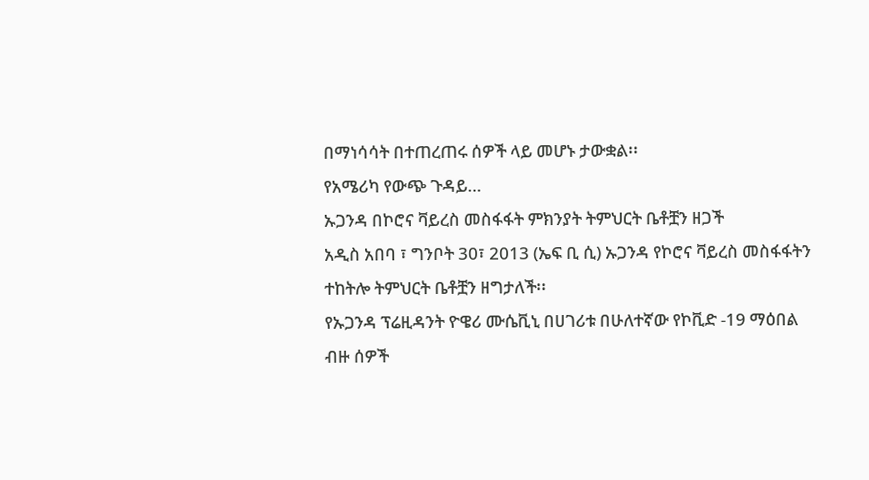በማነሳሳት በተጠረጠሩ ሰዎች ላይ መሆኑ ታውቋል፡፡
የአሜሪካ የውጭ ጉዳይ…
ኡጋንዳ በኮሮና ቫይረስ መስፋፋት ምክንያት ትምህርት ቤቶቿን ዘጋች
አዲስ አበባ ፣ ግንቦት 30፣ 2013 (ኤፍ ቢ ሲ) ኡጋንዳ የኮሮና ቫይረስ መስፋፋትን ተከትሎ ትምህርት ቤቶቿን ዘግታለች፡፡
የኡጋንዳ ፕሬዚዳንት ዮዌሪ ሙሴቪኒ በሀገሪቱ በሁለተኛው የኮቪድ -19 ማዕበል ብዙ ሰዎች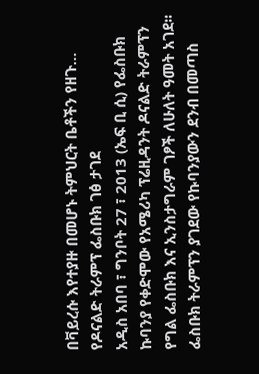በቫይረሱ እየተያዙ በመሆኑ ትምህርት ቤቶችን የዘጉ…
የዶናልድ ትራምፕ ፌስቡክ ገፅ ታገደ
አዲስ አበባ ፣ ግንቦት 27 ፣ 2013 (ኤፍ ቢ ሲ) የፌስቡክ ኩባንያ የቀድሞው የአሜሪካ ፕሬዚዳንት ዶናልድ ትራምፕን የግል ፌስቡክ እና ኢንስታግራም ገፆች ለሁለት ዓመት አገደ፡፡
ፌስቡክ ትራምፕን ያገደው የኩባንያውን ደንብ በመጣስ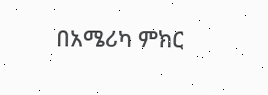በአሜሪካ ምክር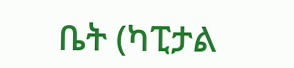ቤት (ካፒታል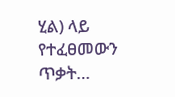ሂል) ላይ የተፈፀመውን ጥቃት…